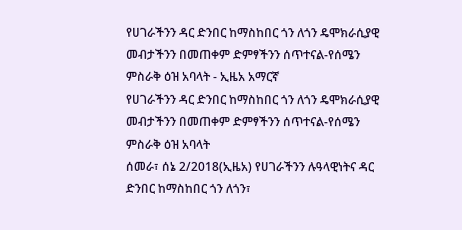የሀገራችንን ዳር ድንበር ከማስከበር ጎን ለጎን ዴሞክራሲያዊ መብታችንን በመጠቀም ድምፃችንን ሰጥተናል-የሰሜን ምስራቅ ዕዝ አባላት - ኢዜአ አማርኛ
የሀገራችንን ዳር ድንበር ከማስከበር ጎን ለጎን ዴሞክራሲያዊ መብታችንን በመጠቀም ድምፃችንን ሰጥተናል-የሰሜን ምስራቅ ዕዝ አባላት
ሰመራ፣ ሰኔ 2/2018(ኢዜአ) የሀገራችንን ሉዓላዊነትና ዳር ድንበር ከማስከበር ጎን ለጎን፣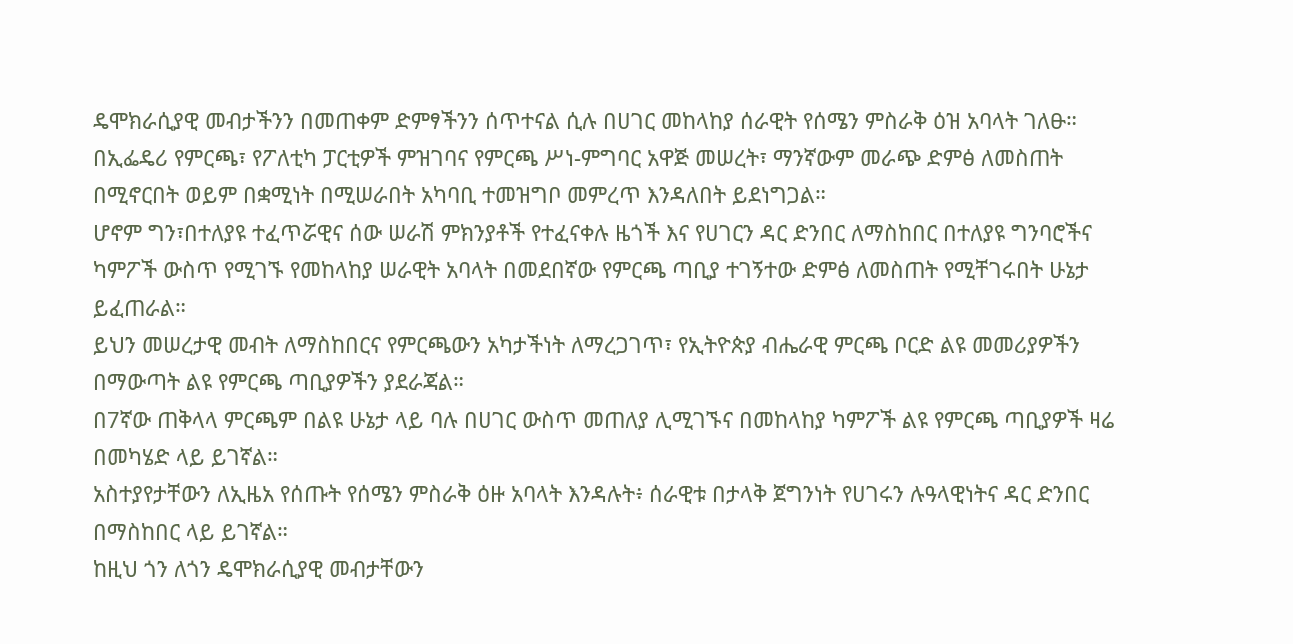ዴሞክራሲያዊ መብታችንን በመጠቀም ድምፃችንን ሰጥተናል ሲሉ በሀገር መከላከያ ሰራዊት የሰሜን ምስራቅ ዕዝ አባላት ገለፁ።
በኢፌዴሪ የምርጫ፣ የፖለቲካ ፓርቲዎች ምዝገባና የምርጫ ሥነ-ምግባር አዋጅ መሠረት፣ ማንኛውም መራጭ ድምፅ ለመስጠት በሚኖርበት ወይም በቋሚነት በሚሠራበት አካባቢ ተመዝግቦ መምረጥ እንዳለበት ይደነግጋል።
ሆኖም ግን፣በተለያዩ ተፈጥሯዊና ሰው ሠራሽ ምክንያቶች የተፈናቀሉ ዜጎች እና የሀገርን ዳር ድንበር ለማስከበር በተለያዩ ግንባሮችና ካምፖች ውስጥ የሚገኙ የመከላከያ ሠራዊት አባላት በመደበኛው የምርጫ ጣቢያ ተገኝተው ድምፅ ለመስጠት የሚቸገሩበት ሁኔታ ይፈጠራል።
ይህን መሠረታዊ መብት ለማስከበርና የምርጫውን አካታችነት ለማረጋገጥ፣ የኢትዮጵያ ብሔራዊ ምርጫ ቦርድ ልዩ መመሪያዎችን በማውጣት ልዩ የምርጫ ጣቢያዎችን ያደራጃል።
በ7ኛው ጠቅላላ ምርጫም በልዩ ሁኔታ ላይ ባሉ በሀገር ውስጥ መጠለያ ሊሚገኙና በመከላከያ ካምፖች ልዩ የምርጫ ጣቢያዎች ዛሬ በመካሄድ ላይ ይገኛል።
አስተያየታቸውን ለኢዜአ የሰጡት የሰሜን ምስራቅ ዕዙ አባላት እንዳሉት፥ ሰራዊቱ በታላቅ ጀግንነት የሀገሩን ሉዓላዊነትና ዳር ድንበር በማስከበር ላይ ይገኛል።
ከዚህ ጎን ለጎን ዴሞክራሲያዊ መብታቸውን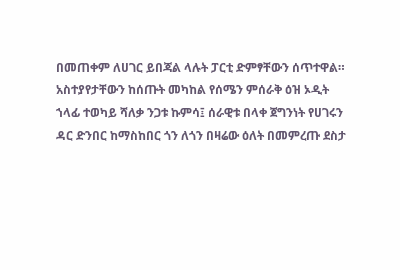በመጠቀም ለሀገር ይበጃል ላሉት ፓርቲ ድምፃቸውን ሰጥተዋል።
አስተያየታቸውን ከሰጡት መካከል የሰሜን ምሰራቅ ዕዝ ኦዲት ኀላፊ ተወካይ ሻለቃ ንጋቱ ኩምሳ፤ ሰራዊቱ በላቀ ጀግንነት የሀገሩን ዳር ድንበር ከማስከበር ጎን ለጎን በዛሬው ዕለት በመምረጡ ደስታ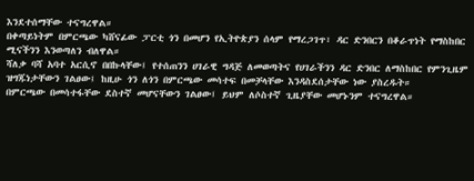እንደተሰማቸው ተናግረዋል።
በቀጣይነትም በምርጫው ካሸናፊው ፓርቲ ጎን በመሆን የኢትዮጵያን ሰላም የማረጋገጥ፣ ዳር ድንበርን በቆራጥነት የማስከበር ሚናችንን እንወጣለን ብለዋል።
ሻለቃ ባሻ አባተ አርሲኖ በበኩላቸው፤ የተሰጠንን ሀገራዊ ግዳጅ ለመወጣትና የሀገራችንን ዳር ድንበር ለማስከበር የምንጊዜም ዝግጁነታቸውን ገልፀው፤ ከዚሁ ጎን ለጎን በምርጫው መሳተፍ በመቻላቸው እንዳስደሰታቸው ነው ያስረዱት።
በምርጫው በመሳተፋቸው ደስተኛ መሆናቸውን ገልፀው፤ ይህም ለሶስተኛ ጊዜያቸው መሆኑንም ተናግረዋል።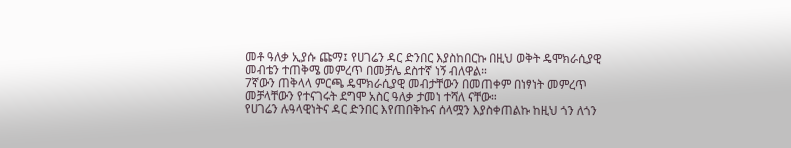መቶ ዓለቃ ኢያሱ ጩማ፤ የሀገሬን ዳር ድንበር እያስከበርኩ በዚህ ወቅት ዴሞክራሲያዊ መብቴን ተጠቅሜ መምረጥ በመቻሌ ደስተኛ ነኝ ብለዋል።
7ኛውን ጠቅላላ ምርጫ ዴሞክራሲያዊ መብታቸውን በመጠቀም በነፃነት መምረጥ መቻላቸውን የተናገሩት ደግሞ አስር ዓለቃ ታመነ ተሻለ ናቸው።
የሀገሬን ሉዓላዊነትና ዳር ድንበር እየጠበቅኩና ሰላሟን እያስቀጠልኩ ከዚህ ጎን ለጎን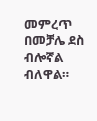መምረጥ በመቻሌ ደስ ብሎኛል ብለዋል።